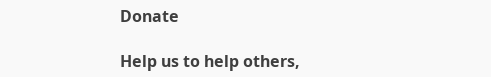Donate

Help us to help others,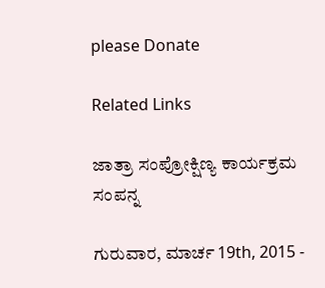please Donate

Related Links

ಜಾತ್ರಾ ಸಂಪ್ರೋಕ್ಷಿಣ್ಯ ಕಾರ್ಯಕ್ರಮ ಸಂಪನ್ನ

ಗುರುವಾರ, ಮಾರ್ಚ 19th, 2015 -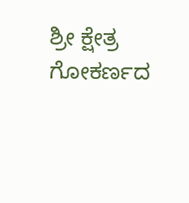ಶ್ರೀ ಕ್ಷೇತ್ರ ಗೋಕರ್ಣದ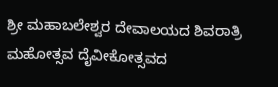ಶ್ರೀ ಮಹಾಬಲೇಶ್ವರ ದೇವಾಲಯದ ಶಿವರಾತ್ರಿ ಮಹೋತ್ಸವ ದೈವೀಕೋತ್ಸವದ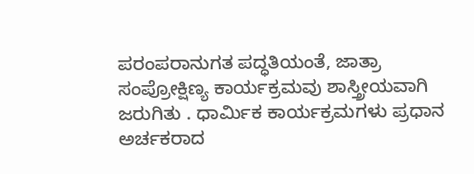ಪರಂಪರಾನುಗತ ಪದ್ಧತಿಯಂತೆ, ಜಾತ್ರಾ ಸಂಪ್ರೋಕ್ಷಿಣ್ಯ ಕಾರ್ಯಕ್ರಮವು ಶಾಸ್ತ್ರೀಯವಾಗಿ ಜರುಗಿತು . ಧಾರ್ಮಿಕ ಕಾರ್ಯಕ್ರಮಗಳು ಪ್ರಧಾನ ಅರ್ಚಕರಾದ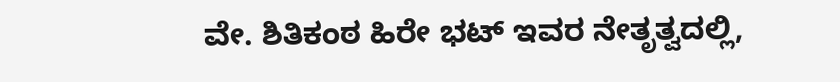ವೇ. ಶಿತಿಕಂಠ ಹಿರೇ ಭಟ್ ಇವರ ನೇತೃತ್ವದಲ್ಲಿ,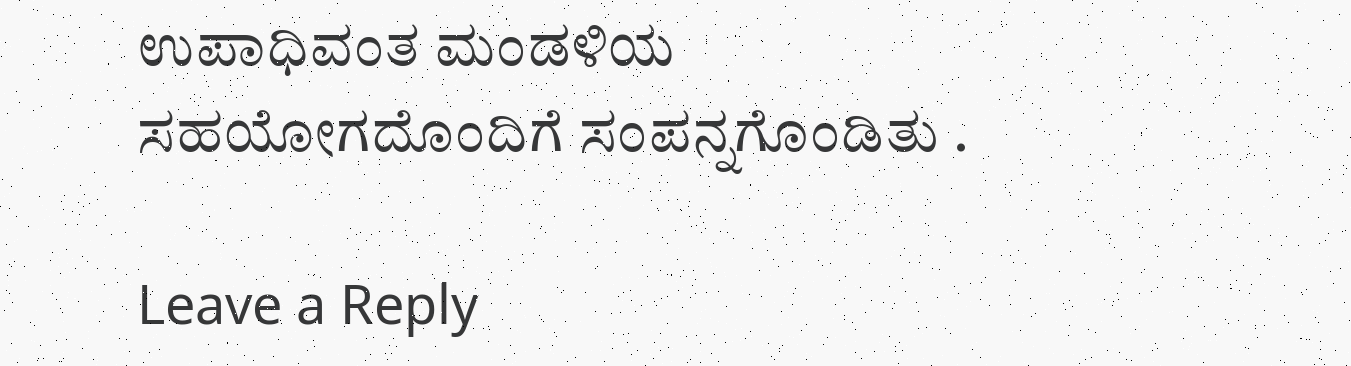ಉಪಾಧಿವಂತ ಮಂಡಳಿಯ ಸಹಯೋಗದೊಂದಿಗೆ ಸಂಪನ್ನಗೊಂಡಿತು .

Leave a Reply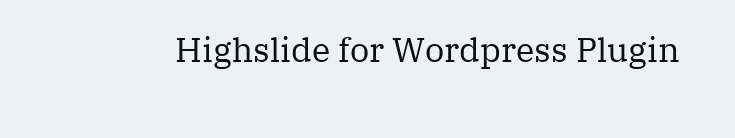Highslide for Wordpress Plugin